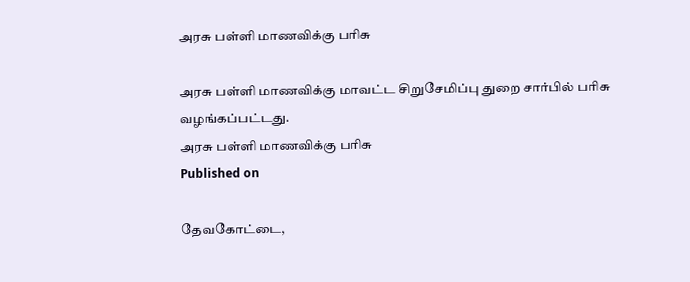அரசு பள்ளி மாணவிக்கு பரிசு

அரசு பள்ளி மாணவிக்கு மாவட்ட சிறுசேமிப்பு துறை சார்பில் பரிசு வழங்கப்பட்டது.
அரசு பள்ளி மாணவிக்கு பரிசு
Published on

தேவகோட்டை,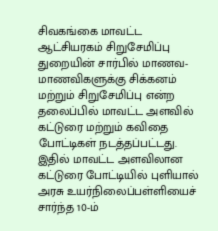சிவகங்கை மாவட்ட ஆட்சியரகம் சிறுசேமிப்பு துறையின் சார்பில் மாணவ-மாணவிகளுக்கு சிக்கனம் மற்றும் சிறுசேமிப்பு என்ற தலைப்பில் மாவட்ட அளவில் கட்டுரை மற்றும் கவிதை போட்டிகள் நடத்தப்பட்டது. இதில் மாவட்ட அளவிலான கட்டுரை போட்டியில் புளியால் அரசு உயர்நிலைப்பள்ளியைச் சார்ந்த 10-ம்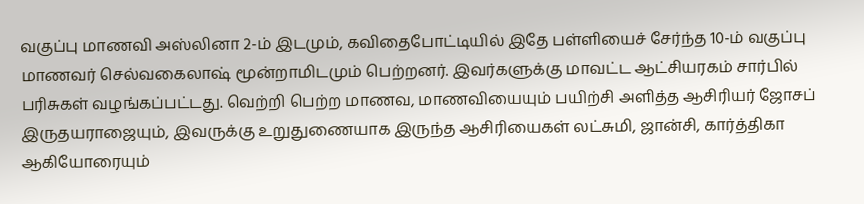வகுப்பு மாணவி அஸ்லினா 2-ம் இடமும், கவிதைபோட்டியில் இதே பள்ளியைச் சேர்ந்த 10-ம் வகுப்பு மாணவர் செல்வகைலாஷ் மூன்றாமிடமும் பெற்றனர். இவர்களுக்கு மாவட்ட ஆட்சியரகம் சார்பில் பரிசுகள் வழங்கப்பட்டது. வெற்றி பெற்ற மாணவ, மாணவியையும் பயிற்சி அளித்த ஆசிரியர் ஜோசப் இருதயராஜையும், இவருக்கு உறுதுணையாக இருந்த ஆசிரியைகள் லட்சுமி, ஜான்சி, கார்த்திகா ஆகியோரையும்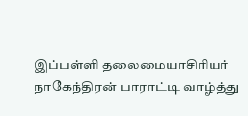இப்பள்ளி தலைமையாசிரியர் நாகேந்திரன் பாராட்டி வாழ்த்து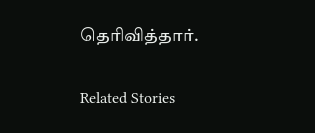தெரிவித்தார்.

Related Stories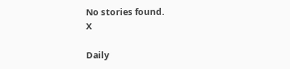No stories found.
X

Daily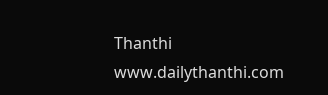Thanthi
www.dailythanthi.com